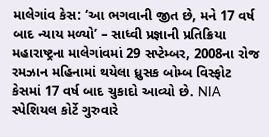માલેગાંવ કેસ: ‘આ ભગવાની જીત છે, મને 17 વર્ષ બાદ ન્યાય મળ્યો’ – સાધ્વી પ્રજ્ઞાની પ્રતિક્રિયા
મહારાષ્ટ્રના માલેગાંવમાં 29 સપ્ટેમ્બર, 2008ના રોજ રમઝાન મહિનામાં થયેલા ધ્રુસક બોમ્બ વિસ્ફોટ કેસમાં 17 વર્ષ બાદ ચુકાદો આવ્યો છે. NIA સ્પેશિયલ કોર્ટે ગુરુવારે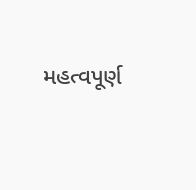મહત્વપૂર્ણ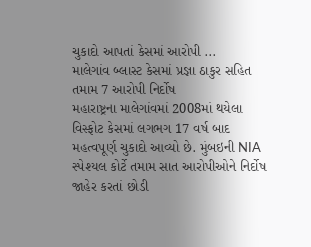ચુકાદો આપતાં કેસમાં આરોપી ...
માલેગાંવ બ્લાસ્ટ કેસમાં પ્રજ્ઞા ઠાકુર સહિત તમામ 7 આરોપી નિર્દોષ
મહારાષ્ટ્રના માલેગાંવમાં 2008માં થયેલા વિસ્ફોટ કેસમાં લગભગ 17 વર્ષ બાદ મહત્વપૂર્ણ ચુકાદો આવ્યો છે. મુંબઇની NIA સ્પેશ્યલ કોર્ટે તમામ સાત આરોપીઓને નિર્દોષ જાહેર કરતાં છોડી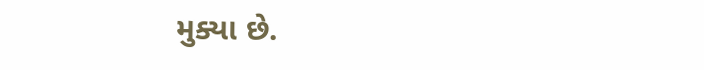મુક્યા છે.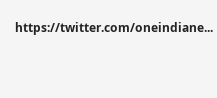https://twitter.com/oneindiane...